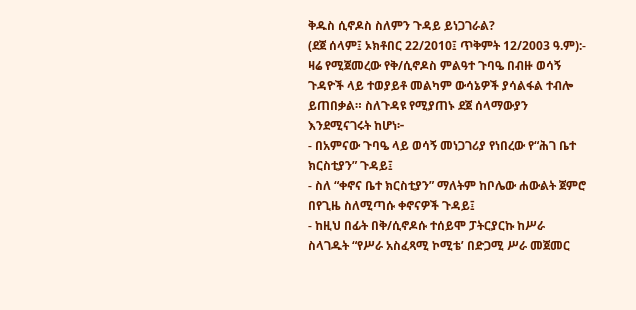ቅዱስ ሲኖዶስ ስለምን ጉዳይ ይነጋገራል?
(ደጀ ሰላም፤ ኦክቶበር 22/2010፤ ጥቅምት 12/2003 ዓ.ም):- ዛሬ የሚጀመረው የቅ/ሲኖዶስ ምልዓተ ጉባዔ በብዙ ወሳኝ ጉዳዮች ላይ ተወያይቶ መልካም ውሳኔዎች ያሳልፋል ተብሎ ይጠበቃል። ስለጉዳዩ የሚያጠኑ ደጀ ሰላማውያን እንደሚናገሩት ከሆነ፦
- በአምናው ጉባዔ ላይ ወሳኝ መነጋገሪያ የነበረው የ“ሕገ ቤተ ክርስቲያን” ጉዳይ፤
- ስለ “ቀኖና ቤተ ክርስቲያን” ማለትም ከቦሌው ሐውልት ጀምሮ በየጊዜ ስለሚጣሱ ቀኖናዎች ጉዳይ፤
- ከዚህ በፊት በቅ/ሲኖዶሱ ተሰይሞ ፓትርያርኩ ከሥራ ስላገዱት “የሥራ አስፈጻሚ ኮሚቴ’ በድጋሚ ሥራ መጀመር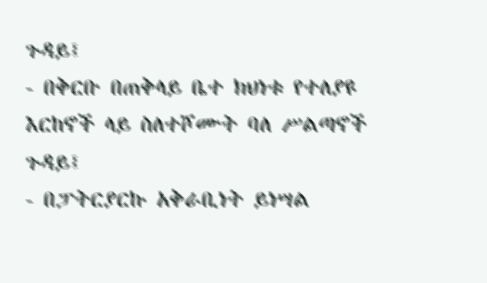ጉዳይ፤
- በቅርቡ በጠቅላይ ቤተ ክህነቱ የተለያዩ እርከኖች ላይ ስለተሾሙት ባለ ሥልጣኖች ጉዳይ፤
- በፓትርያርኩ አቅራቢነት ይነሣል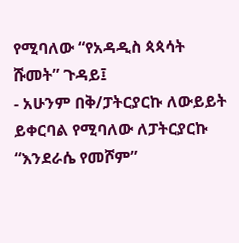የሚባለው “የአዳዲስ ጳጳሳት ሹመት” ጉዳይ፤
- አሁንም በቅ/ፓትርያርኩ ለውይይት ይቀርባል የሚባለው ለፓትርያርኩ “እንደራሴ የመሾም”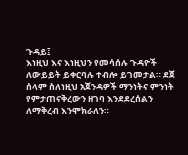ጉዳይ፤
እነዚህ እና እነዚህን የመሳሰሉ ጉዳዮች ለውይይት ይቀርባሉ ተብሎ ይገመታል። ደጀ ሰላም ስለነዚህ አጀንዳዎች ማንነትና ምንነት የምታጠናቅረውን ዘገባ እንደደረሰልን ለማቅረብ እንሞክራለን።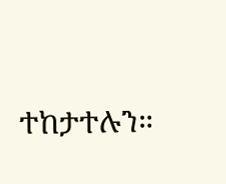ተከታተሉን።